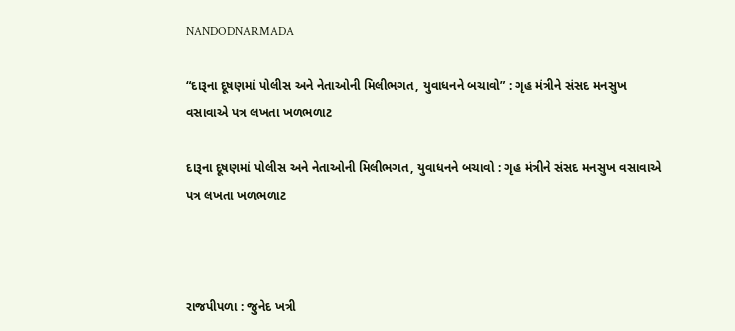NANDODNARMADA

“દારૂના દૂષણમાં પોલીસ અને નેતાઓની મિલીભગત, યુવાધનને બચાવો” : ગૃહ મંત્રીને સંસદ મનસુખ વસાવાએ પત્ર લખતા ખળભળાટ

દારૂના દૂષણમાં પોલીસ અને નેતાઓની મિલીભગત, યુવાધનને બચાવો : ગૃહ મંત્રીને સંસદ મનસુખ વસાવાએ પત્ર લખતા ખળભળાટ



રાજપીપળા : જુનેદ ખત્રી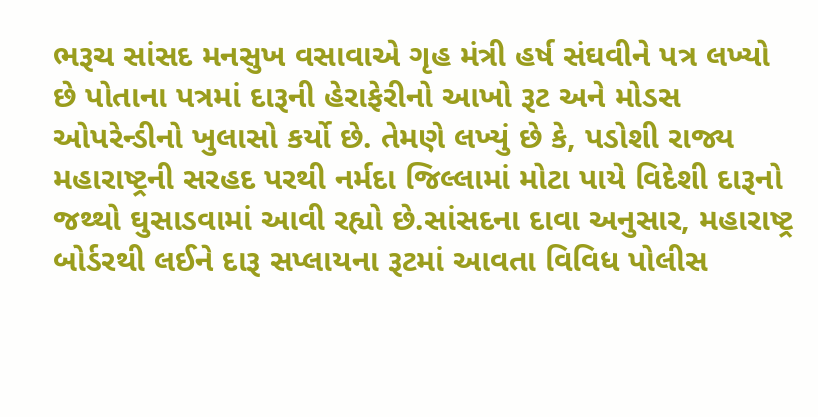ભરૂચ સાંસદ મનસુખ વસાવાએ ગૃહ મંત્રી હર્ષ સંઘવીને પત્ર લખ્યો છે પોતાના પત્રમાં દારૂની હેરાફેરીનો આખો રૂટ અને મોડસ ઓપરેન્ડીનો ખુલાસો કર્યો છે. તેમણે લખ્યું છે કે, પડોશી રાજ્ય મહારાષ્ટ્રની સરહદ પરથી નર્મદા જિલ્લામાં મોટા પાયે વિદેશી દારૂનો જથ્થો ઘુસાડવામાં આવી રહ્યો છે.સાંસદના દાવા અનુસાર, મહારાષ્ટ્ર બોર્ડરથી લઈને દારૂ સપ્લાયના રૂટમાં આવતા વિવિધ પોલીસ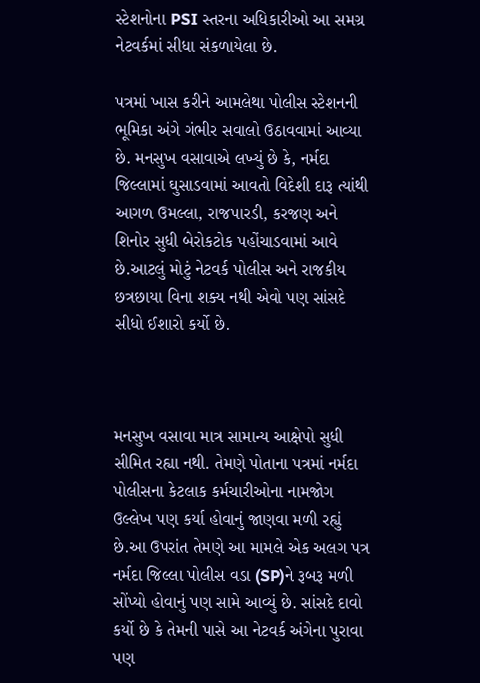સ્ટેશનોના PSI સ્તરના અધિકારીઓ આ સમગ્ર નેટવર્કમાં સીધા સંકળાયેલા છે.

પત્રમાં ખાસ કરીને આમલેથા પોલીસ સ્ટેશનની ભૂમિકા અંગે ગંભીર સવાલો ઉઠાવવામાં આવ્યા છે. મનસુખ વસાવાએ લખ્યું છે કે, નર્મદા જિલ્લામાં ઘુસાડવામાં આવતો વિદેશી દારૂ ત્યાંથી આગળ ઉમલ્લા, રાજપારડી, કરજણ અને શિનોર સુધી બેરોકટોક પહોંચાડવામાં આવે છે.આટલું મોટું નેટવર્ક પોલીસ અને રાજકીય છત્રછાયા વિના શક્ય નથી એવો પણ સાંસદે સીધો ઈશારો કર્યો છે.



મનસુખ વસાવા માત્ર સામાન્ય આક્ષેપો સુધી સીમિત રહ્યા નથી. તેમણે પોતાના પત્રમાં નર્મદા પોલીસના કેટલાક કર્મચારીઓના નામજોગ ઉલ્લેખ પણ કર્યા હોવાનું જાણવા મળી રહ્યું છે.આ ઉપરાંત તેમણે આ મામલે એક અલગ પત્ર નર્મદા જિલ્લા પોલીસ વડા (SP)ને રૂબરૂ મળી સોંપ્યો હોવાનું પણ સામે આવ્યું છે. સાંસદે દાવો કર્યો છે કે તેમની પાસે આ નેટવર્ક અંગેના પુરાવા પણ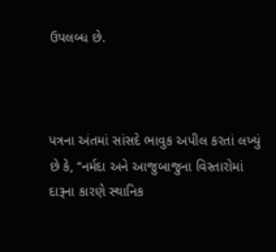ઉપલબ્ધ છે.



પત્રના અંતમાં સાંસદે ભાવુક અપીલ કરતાં લખ્યું છે કે, “નર્મદા અને આજુબાજુના વિસ્તારોમાં દારૂના કારણે સ્થાનિક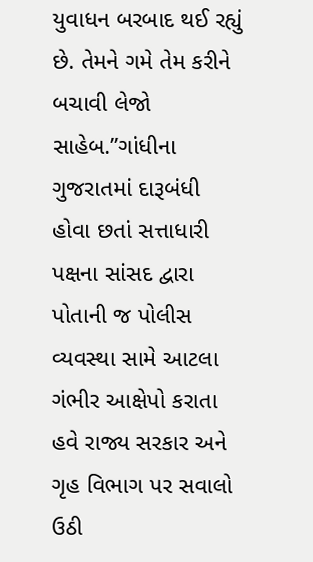યુવાધન બરબાદ થઈ રહ્યું છે. તેમને ગમે તેમ કરીને બચાવી લેજો સાહેબ.”ગાંધીના ગુજરાતમાં દારૂબંધી હોવા છતાં સત્તાધારી પક્ષના સાંસદ દ્વારા પોતાની જ પોલીસ વ્યવસ્થા સામે આટલા ગંભીર આક્ષેપો કરાતા હવે રાજ્ય સરકાર અને ગૃહ વિભાગ પર સવાલો ઉઠી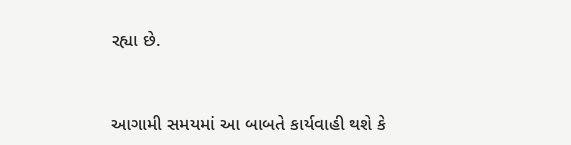રહ્યા છે.



આગામી સમયમાં આ બાબતે કાર્યવાહી થશે કે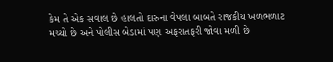કેમ તે એક સવાલ છે હાલતો દારુના વેપલા બાબતે રાજકીય ખળભળાટ મચ્યો છે અને પોલીસ બેડામાં પણ અફરાતફરી જોવા મળી છે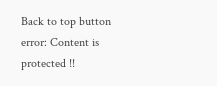Back to top button
error: Content is protected !!